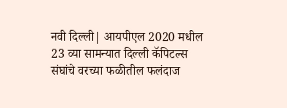नवी दिल्ली| आयपीएल 2020 मधील 23 व्या सामन्यात दिल्ली कॅपिटल्स संघांचे वरच्या फळीतील फलंदाज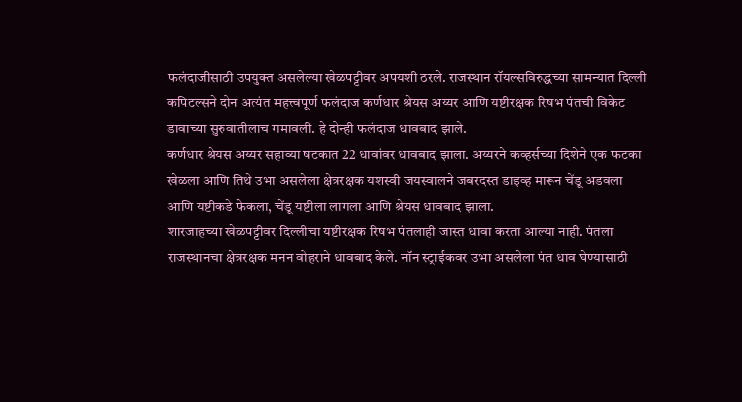फलंदाजीसाठी उपयुक्त असलेल्या खेळपट्टीवर अपयशी ठरले. राजस्थान रॉयल्सविरुद्धच्या सामन्यात दिल्ली कपिटल्सने दोन अत्यंत महत्त्वपूर्ण फलंदाज कर्णधार श्रेयस अय्यर आणि यष्टीरक्षक रिषभ पंतची विकेट डावाच्या सुरुवातीलाच गमावली. हे दोन्ही फलंदाज धावबाद झाले.
कर्णधार श्रेयस अय्यर सहाव्या षटकात 22 धावांवर धावबाद झाला. अय्यरने कव्हर्सच्या दिशेने एक फटका खेळला आणि तिथे उभा असलेला क्षेत्ररक्षक यशस्वी जयस्वालने जबरदस्त डाइव्ह मारून चेंडू अडवला आणि यष्टीकडे फेकला, चेंडू यष्टीला लागला आणि श्रेयस धावबाद झाला.
शारजाहच्या खेळपट्टीवर दिल्लीचा यष्टीरक्षक रिषभ पंतलाही जास्त धावा करता आल्या नाही. पंतला राजस्थानचा क्षेत्ररक्षक मनन वोहराने धावबाद केले. नॉन स्ट्राईकवर उभा असलेला पंत धाव घेण्यासाठी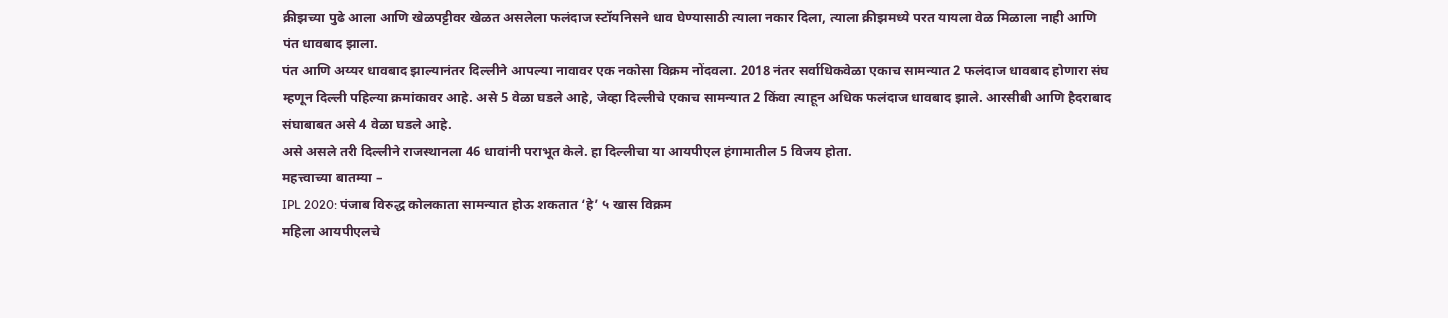क्रीझच्या पुढे आला आणि खेळपट्टीवर खेळत असलेला फलंदाज स्टॉयनिसने धाव घेण्यासाठी त्याला नकार दिला, त्याला क्रीझमध्ये परत यायला वेळ मिळाला नाही आणि पंत धावबाद झाला.
पंत आणि अय्यर धावबाद झाल्यानंतर दिल्लीने आपल्या नावावर एक नकोसा विक्रम नोंदवला. 2018 नंतर सर्वाधिकवेळा एकाच सामन्यात 2 फलंदाज धावबाद होणारा संघ म्हणून दिल्ली पहिल्या क्रमांकावर आहे. असे 5 वेळा घडले आहे, जेव्हा दिल्लीचे एकाच सामन्यात 2 किंवा त्याहून अधिक फलंदाज धावबाद झाले. आरसीबी आणि हैदराबाद संघाबाबत असे 4 वेळा घडले आहे.
असे असले तरी दिल्लीने राजस्थानला 46 धावांनी पराभूत केले. हा दिल्लीचा या आयपीएल हंगामातील 5 विजय होता.
महत्त्वाच्या बातम्या –
IPL 2020: पंजाब विरुद्ध कोलकाता सामन्यात होऊ शकतात ‘हे’ ५ खास विक्रम
महिला आयपीएलचे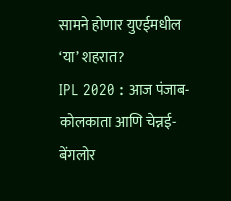सामने होणार युएईमधील ‘या’ शहरात?
IPL 2020 : आज पंजाब-कोलकाता आणि चेन्नई-बेंगलोर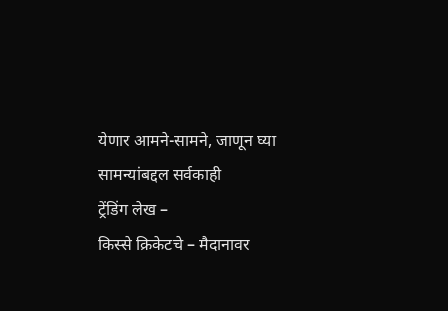येणार आमने-सामने, जाणून घ्या सामन्यांबद्दल सर्वकाही
ट्रेंडिंग लेख –
किस्से क्रिकेटचे – मैदानावर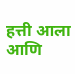हत्ती आला आणि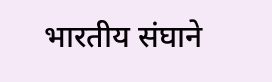भारतीय संघाने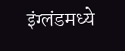इंग्लंडमध्ये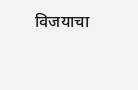विजयाचा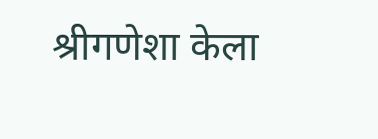श्रीगणेशा केला